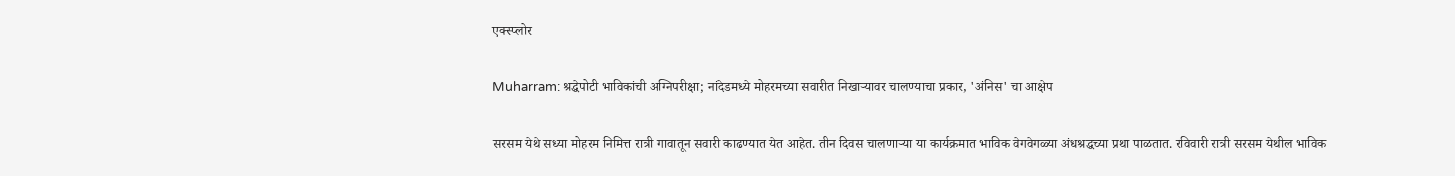एक्स्प्लोर

Muharram: श्रद्धेपोटी भाविकांची अग्निपरीक्षा; नांदेडमध्ये मोहरमच्या सवारीत निखाऱ्यावर चालण्याचा प्रकार, 'अंनिस' चा आक्षेप

सरसम येथे सध्या मोहरम निमित्त रात्री गावातून सवारी काढण्यात येत आहेत. तीन दिवस चालणाऱ्या या कार्यक्रमात भाविक वेगवेगळ्या अंधश्रद्धच्या प्रथा पाळतात. रविवारी रात्री सरसम येथील भाविक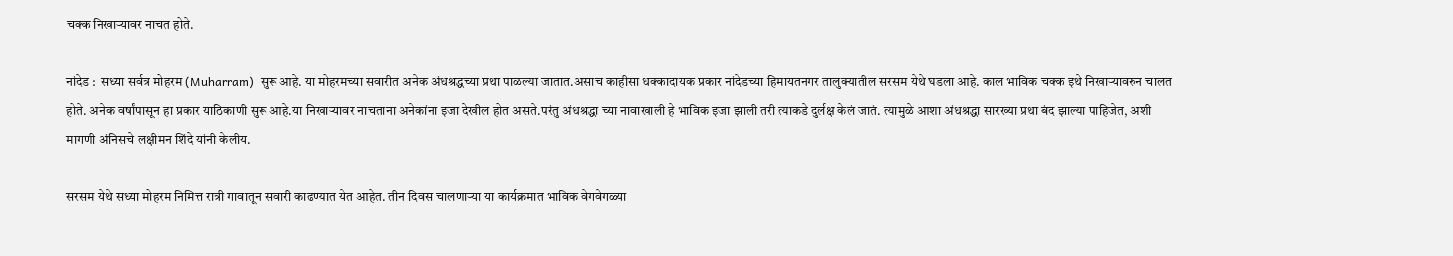चक्क निखाऱ्यावर नाचत होते.

नांदेड :  सध्या सर्वत्र मोहरम (Muharram)  सुरू आहे. या मोहरमच्या सवारीत अनेक अंधश्रद्धच्या प्रथा पाळल्या जातात.असाच काहीसा धक्कादायक प्रकार नांदेडच्या हिमायतनगर तालुक्यातील सरसम येथे घडला आहे. काल भाविक चक्क इथे निखाऱ्यावरुन चालत होते. अनेक वर्षांपासून हा प्रकार याठिकाणी सुरू आहे.या निखाऱ्यावर नाचताना अनेकांना इजा देखील होत असते.परंतु अंधश्रद्धा च्या नावाखाली हे भाविक इजा झाली तरी त्याकडे दुर्लक्ष केलं जातं. त्यामुळे आशा अंधश्रद्धा सारख्या प्रथा बंद झाल्या पाहिजेत, अशी मागणी अंनिसचे लक्षीमन शिंदे यांनी केलीय.

सरसम येथे सध्या मोहरम निमित्त रात्री गावातून सवारी काढण्यात येत आहेत. तीन दिवस चालणाऱ्या या कार्यक्रमात भाविक वेगवेगळ्या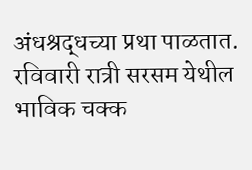अंधश्रद्धच्या प्रथा पाळतात. रविवारी रात्री सरसम येथील भाविक चक्क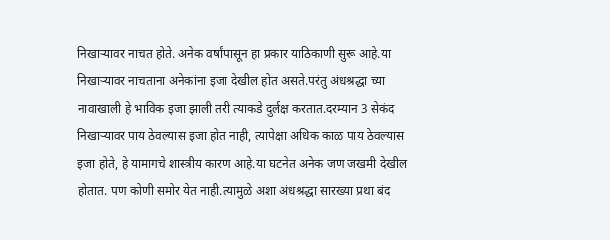निखाऱ्यावर नाचत होते. अनेक वर्षांपासून हा प्रकार याठिकाणी सुरू आहे.या निखाऱ्यावर नाचताना अनेकांना इजा देखील होत असते.परंतु अंधश्रद्धा च्या नावाखाली हे भाविक इजा झाली तरी त्याकडे दुर्लक्ष करतात.दरम्यान 3 सेकंद निखाऱ्यावर पाय ठेवल्यास इजा होत नाही, त्यापेक्षा अधिक काळ पाय ठेवल्यास इजा होते, हे यामागचे शास्त्रीय कारण आहे.या घटनेत अनेक जण जखमी देखील होतात. पण कोणी समोर येत नाही.त्यामुळे अशा अंधश्रद्धा सारख्या प्रथा बंद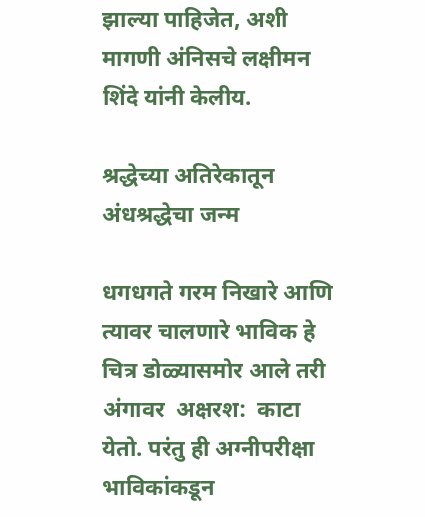झाल्या पाहिजेत, अशी मागणी अंनिसचे लक्षीमन शिंदे यांनी केलीय.

श्रद्धेच्या अतिरेकातून अंधश्रद्धेचा जन्म

धगधगते गरम निखारे आणि त्यावर चालणारे भाविक हे चित्र डोळ्यासमोर आले तरी अंगावर  अक्षरश:  काटा येतो. परंतु ही अग्नीपरीक्षा भाविकांकडून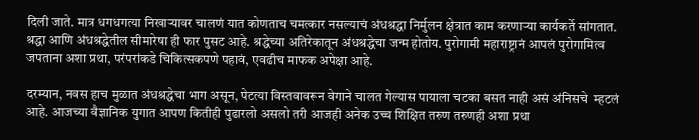दिली जाते. मात्र धगधगत्या निखाऱ्यावर चालणं यात कोणताच चमत्कार नसल्याचं अंधश्रद्धा निर्मुलन क्षेत्रात काम करणाऱ्या कार्यकर्ते सांगतात. श्रद्धा आणि अंधश्रद्धेतील सीमारेषा ही फार पुसट आहे. श्रद्धेच्या अतिरेकातून अंधश्रद्धेचा जन्म होतोय. पुरोगामी महाराष्ट्रानं आपलं पुरोगामित्व जपताना अशा प्रथा, परंपरांकडे चिकित्सकपणे पहावं, एवढीच माफक अपेक्षा आहे.

दरम्यान, नवस हाच मुळात अंधश्रद्धेचा भाग असून, पेटत्या विस्तवावरून वेगाने चालत गेल्यास पायाला चटका बसत नाही असं अंनिसचे  म्हटलं आहे. आजच्या वैज्ञानिक युगात आपण कितीही पुढारलो असलो तरी आजही अनेक उच्च शिक्षित तरुण तरुणही अशा प्रथा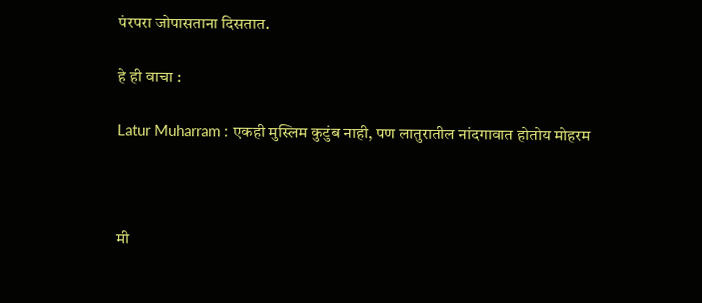पंरपरा जोपासताना दिसतात.

हे ही वाचा :

Latur Muharram : एकही मुस्लिम कुटुंब नाही, पण लातुरातील नांदगावात होतोय मोहरम



मी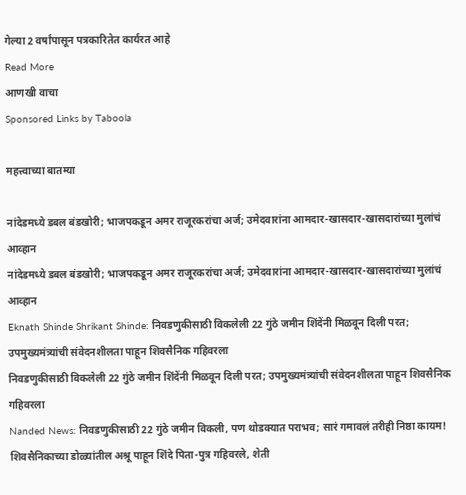गेल्या 2 वर्षांपासून पत्रकारितेत कार्यरत आहे
Read More
आणखी वाचा
Sponsored Links by Taboola

महत्त्वाच्या बातम्या

नांदेडमध्ये डबल बंडखोरी; भाजपकडून अमर राजूरकरांचा अर्ज; उमेदवारांना आमदार-खासदार-खासदारांच्या मुलांचं आव्हान
नांदेडमध्ये डबल बंडखोरी; भाजपकडून अमर राजूरकरांचा अर्ज; उमेदवारांना आमदार-खासदार-खासदारांच्या मुलांचं आव्हान
Eknath Shinde Shrikant Shinde: निवडणुकीसाठी विकलेली 22 गुंठे जमीन शिंदेंनी मिळवून दिली परत; उपमुख्यमंत्र्यांची संवेदनशीलता पाहून शिवसैनिक गहिवरला
निवडणुकीसाठी विकलेली 22 गुंठे जमीन शिंदेंनी मिळवून दिली परत; उपमुख्यमंत्र्यांची संवेदनशीलता पाहून शिवसैनिक गहिवरला
Nanded News: निवडणुकीसाठी 22 गुंठे जमीन विकली, पण थोडक्यात पराभव; सारं गमावलं तरीही निष्ठा कायम! शिवसैनिकाच्या डोळ्यांतील अश्रू पाहून शिंदे पिता-पुत्र गहिवरले, शेती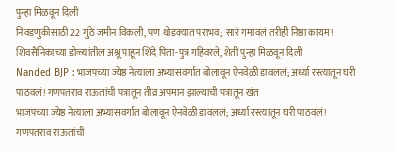पुन्हा मिळवून दिली
निवडणुकीसाठी 22 गुंठे जमीन विकली, पण थोडक्यात पराभव; सारं गमावलं तरीही निष्ठा कायम! शिवसैनिकाच्या डोळ्यांतील अश्रू पाहून शिंदे पिता-पुत्र गहिवरले, शेती पुन्हा मिळवून दिली
Nanded BJP : भाजपच्या ज्येष्ठ नेत्याला अभ्यासवर्गात बोलावून ऐनवेळी डावललं; अर्ध्या रस्त्यातून घरी पाठवलं! गणपतराव राऊतांची पत्रातून तीव्र अपमान झाल्याची पत्रातून खंत
भाजपच्या ज्येष्ठ नेत्याला अभ्यासवर्गात बोलावून ऐनवेळी डावललं; अर्ध्या रस्त्यातून घरी पाठवलं! गणपतराव राऊतांची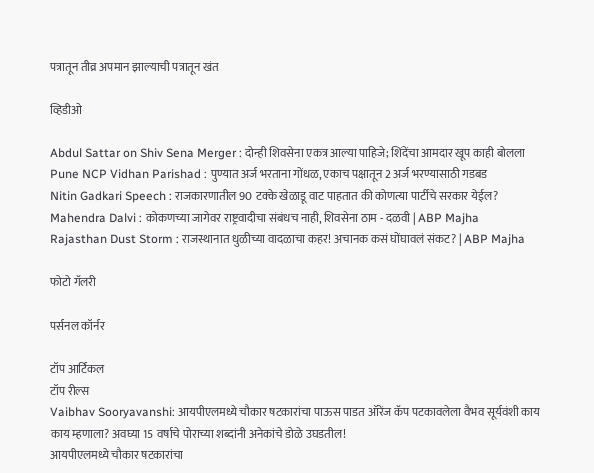पत्रातून तीव्र अपमान झाल्याची पत्रातून खंत

व्हिडीओ

Abdul Sattar on Shiv Sena Merger : दोन्ही शिवसेना एकत्र आल्या पाहिजे; शिंदेंचा आमदार खूप काही बोलला
Pune NCP Vidhan Parishad : पुण्यात अर्ज भरताना गोंधळ, एकाच पक्षातून 2 अर्ज भरण्यासाठी गडबड
Nitin Gadkari Speech : राजकारणातील 90 टक्के खेळाडू वाट पाहतात की कोणत्या पार्टीचे सरकार येईल?
Mahendra Dalvi : कोकणच्या जागेवर राष्ट्रवादीचा संबंधच नाही, शिवसेना ठाम - दळवी | ABP Majha
Rajasthan Dust Storm : राजस्थानात धुळीच्या वादळाचा कहर! अचानक कसं घोंघावलं संकट? | ABP Majha

फोटो गॅलरी

पर्सनल कॉर्नर

टॉप आर्टिकल
टॉप रील्स
Vaibhav Sooryavanshi: आयपीएलमध्ये चौकार षटकारांचा पाऊस पाडत ऑरेंज कॅप पटकावलेला वैभव सूर्यवंशी काय काय म्हणाला? अवघ्या 15 वर्षाचे पोराच्या शब्दांनी अनेकांचे डोळे उघडतील!
आयपीएलमध्ये चौकार षटकारांचा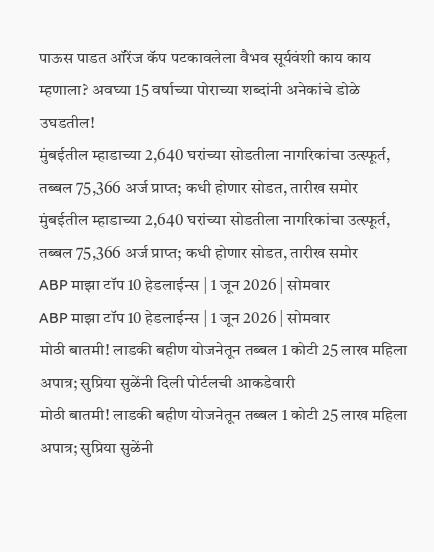पाऊस पाडत ऑरेंज कॅप पटकावलेला वैभव सूर्यवंशी काय काय म्हणाला? अवघ्या 15 वर्षाच्या पोराच्या शब्दांनी अनेकांचे डोळे उघडतील!
मुंबईतील म्हाडाच्या 2,640 घरांच्या सोडतीला नागरिकांचा उत्स्फूर्त, तब्बल 75,366 अर्ज प्राप्त; कधी होणार सोडत, तारीख समोर
मुंबईतील म्हाडाच्या 2,640 घरांच्या सोडतीला नागरिकांचा उत्स्फूर्त, तब्बल 75,366 अर्ज प्राप्त; कधी होणार सोडत, तारीख समोर
ABP माझा टॉप 10 हेडलाईन्स | 1 जून 2026 | सोमवार
ABP माझा टॉप 10 हेडलाईन्स | 1 जून 2026 | सोमवार
मोठी बातमी! लाडकी बहीण योजनेतून तब्बल 1 कोटी 25 लाख महिला अपात्र; सुप्रिया सुळेंनी दिली पोर्टलची आकडेवारी
मोठी बातमी! लाडकी बहीण योजनेतून तब्बल 1 कोटी 25 लाख महिला अपात्र; सुप्रिया सुळेंनी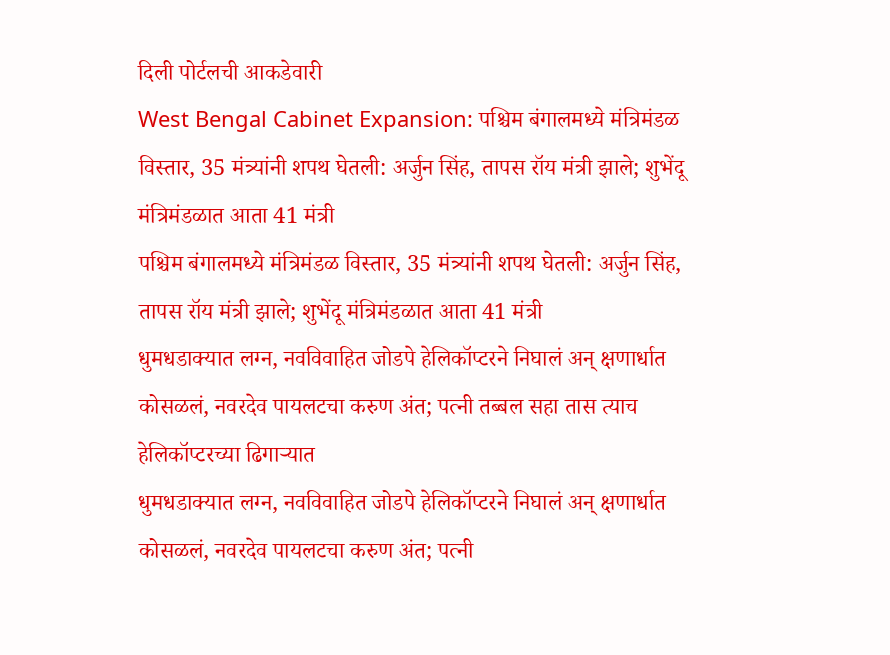दिली पोर्टलची आकडेवारी
West Bengal Cabinet Expansion: पश्चिम बंगालमध्ये मंत्रिमंडळ विस्तार, 35 मंत्र्यांनी शपथ घेतली: अर्जुन सिंह, तापस रॉय मंत्री झाले; शुभेंदू मंत्रिमंडळात आता 41 मंत्री
पश्चिम बंगालमध्ये मंत्रिमंडळ विस्तार, 35 मंत्र्यांनी शपथ घेतली: अर्जुन सिंह, तापस रॉय मंत्री झाले; शुभेंदू मंत्रिमंडळात आता 41 मंत्री
धुमधडाक्यात लग्न, नवविवाहित जोडपे हेलिकॉप्टरने निघालं अन् क्षणार्धात कोसळलं, नवरदेव पायलटचा करुण अंत; पत्नी तब्बल सहा तास त्याच हेलिकॉप्टरच्या ढिगाऱ्यात
धुमधडाक्यात लग्न, नवविवाहित जोडपे हेलिकॉप्टरने निघालं अन् क्षणार्धात कोसळलं, नवरदेव पायलटचा करुण अंत; पत्नी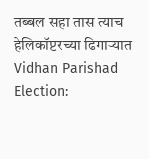तब्बल सहा तास त्याच हेलिकॉप्टरच्या ढिगाऱ्यात
Vidhan Parishad Election: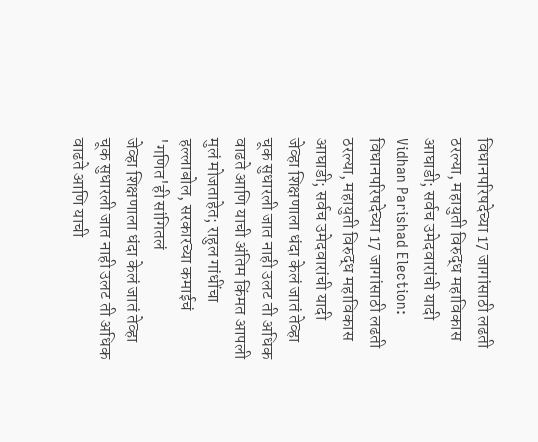विधानपरिषदेच्या 17 जागांसाठी लढती ठरल्या, महायुती विरुद्ध महाविकास आघाडी; सर्वच उमेदवारांची यादी
Vidhan Parishad Election: विधानपरिषदेच्या 17 जागांसाठी लढती ठरल्या, महायुती विरुद्ध महाविकास आघाडी; सर्वच उमेदवारांची यादी
जेव्हा शिक्षणाला धंदा केलं जातं तेव्हा चूक सुधारली जात नाही उलट ती अधिक वाढते आणि याची अंतिम किंमत आपली मुलं मोजताहेत; राहुल गांधींचा हल्लाबोल, सरकारच्या कमाईचं 'गणित'ही सांगितलं
जेव्हा शिक्षणाला धंदा केलं जातं तेव्हा चूक सुधारली जात नाही उलट ती अधिक वाढते आणि याची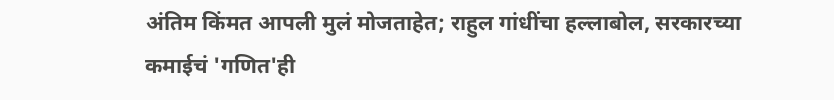अंतिम किंमत आपली मुलं मोजताहेत; राहुल गांधींचा हल्लाबोल, सरकारच्या कमाईचं 'गणित'ही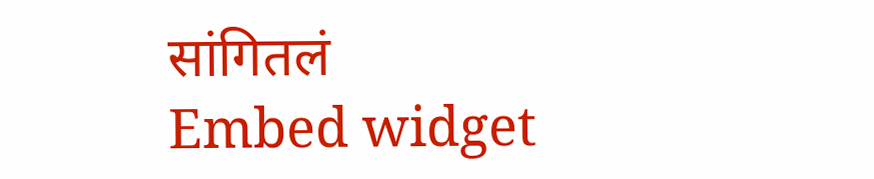सांगितलं
Embed widget